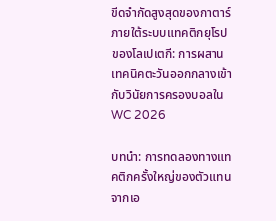ขีดจำกัดสูงสุดของกาตาร์ภายใต้ระบบแทคติกยุโรปของโลเปเตกี: การผสานเทคนิคตะวันออกกลางเข้ากับวินัยการครองบอลใน WC 2026

บทนำ: การทดลองทางแทคติกครั้งใหญ่ของตัวแทนจากเอ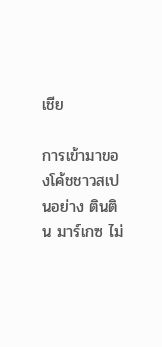เชีย

การเข้ามาของโค้ชชาวสเปนอย่าง ตินติน มาร์เกซ ไม่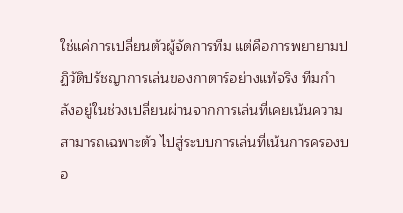ใช่แค่การเปลี่ยนตัวผู้จัดการทีม แต่คือการพยายามปฏิวัติปรัชญาการเล่นของกาตาร์อย่างแท้จริง ทีมกำลังอยู่ในช่วงเปลี่ยนผ่านจากการเล่นที่เคยเน้นความสามารถเฉพาะตัว ไปสู่ระบบการเล่นที่เน้นการครองบอ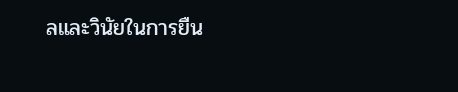ลและวินัยในการยืน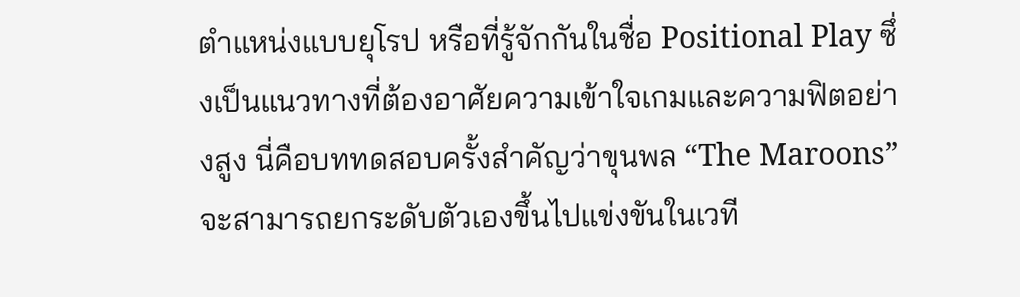ตำแหน่งแบบยุโรป หรือที่รู้จักกันในชื่อ Positional Play ซึ่งเป็นแนวทางที่ต้องอาศัยความเข้าใจเกมและความฟิตอย่างสูง นี่คือบททดสอบครั้งสำคัญว่าขุนพล “The Maroons” จะสามารถยกระดับตัวเองขึ้นไปแข่งขันในเวที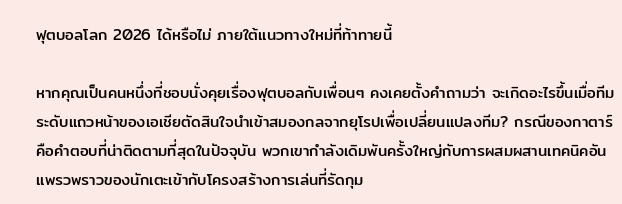ฟุตบอลโลก 2026 ได้หรือไม่ ภายใต้แนวทางใหม่ที่ท้าทายนี้

หากคุณเป็นคนหนึ่งที่ชอบนั่งคุยเรื่องฟุตบอลกับเพื่อนๆ คงเคยตั้งคำถามว่า จะเกิดอะไรขึ้นเมื่อทีมระดับแถวหน้าของเอเชียตัดสินใจนำเข้าสมองกลจากยุโรปเพื่อเปลี่ยนแปลงทีม? กรณีของกาตาร์คือคำตอบที่น่าติดตามที่สุดในปัจจุบัน พวกเขากำลังเดิมพันครั้งใหญ่กับการผสมผสานเทคนิคอันแพรวพราวของนักเตะเข้ากับโครงสร้างการเล่นที่รัดกุม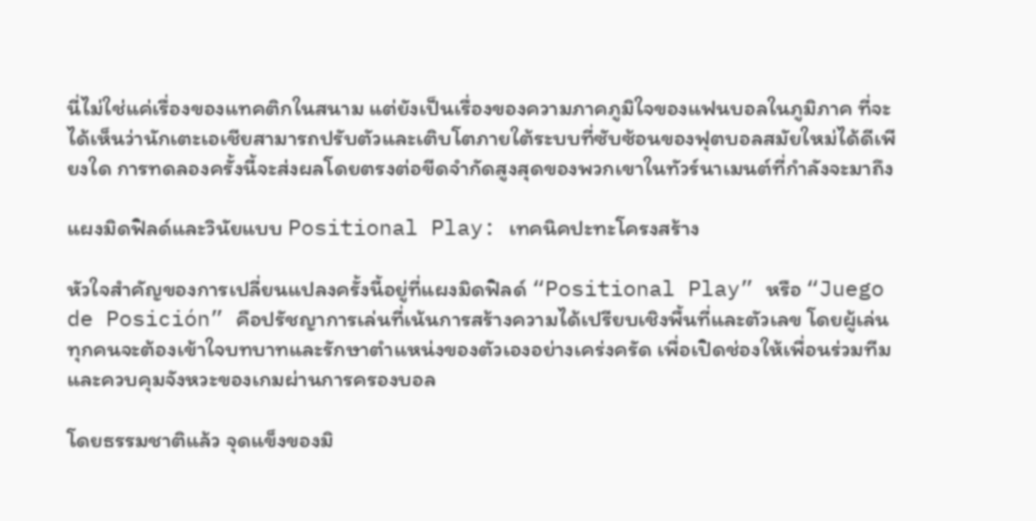นี่ไม่ใช่แค่เรื่องของแทคติกในสนาม แต่ยังเป็นเรื่องของความภาคภูมิใจของแฟนบอลในภูมิภาค ที่จะได้เห็นว่านักเตะเอเชียสามารถปรับตัวและเติบโตภายใต้ระบบที่ซับซ้อนของฟุตบอลสมัยใหม่ได้ดีเพียงใด การทดลองครั้งนี้จะส่งผลโดยตรงต่อขีดจำกัดสูงสุดของพวกเขาในทัวร์นาเมนต์ที่กำลังจะมาถึง

แผงมิดฟิลด์และวินัยแบบ Positional Play: เทคนิคปะทะโครงสร้าง

หัวใจสำคัญของการเปลี่ยนแปลงครั้งนี้อยู่ที่แผงมิดฟิลด์ “Positional Play” หรือ “Juego de Posición” คือปรัชญาการเล่นที่เน้นการสร้างความได้เปรียบเชิงพื้นที่และตัวเลข โดยผู้เล่นทุกคนจะต้องเข้าใจบทบาทและรักษาตำแหน่งของตัวเองอย่างเคร่งครัด เพื่อเปิดช่องให้เพื่อนร่วมทีมและควบคุมจังหวะของเกมผ่านการครองบอล

โดยธรรมชาติแล้ว จุดแข็งของมิ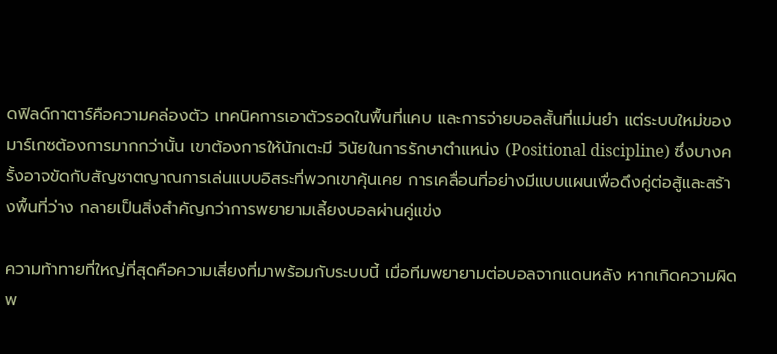ดฟิลด์กาตาร์คือความคล่องตัว เทคนิคการเอาตัวรอดในพื้นที่แคบ และการจ่ายบอลสั้นที่แม่นยำ แต่ระบบใหม่ของมาร์เกซต้องการมากกว่านั้น เขาต้องการให้นักเตะมี วินัยในการรักษาตำแหน่ง (Positional discipline) ซึ่งบางครั้งอาจขัดกับสัญชาตญาณการเล่นแบบอิสระที่พวกเขาคุ้นเคย การเคลื่อนที่อย่างมีแบบแผนเพื่อดึงคู่ต่อสู้และสร้างพื้นที่ว่าง กลายเป็นสิ่งสำคัญกว่าการพยายามเลี้ยงบอลผ่านคู่แข่ง

ความท้าทายที่ใหญ่ที่สุดคือความเสี่ยงที่มาพร้อมกับระบบนี้ เมื่อทีมพยายามต่อบอลจากแดนหลัง หากเกิดความผิดพ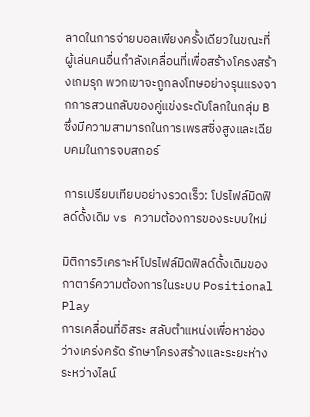ลาดในการจ่ายบอลเพียงครั้งเดียวในขณะที่ผู้เล่นคนอื่นกำลังเคลื่อนที่เพื่อสร้างโครงสร้างเกมรุก พวกเขาจะถูกลงโทษอย่างรุนแรงจากการสวนกลับของคู่แข่งระดับโลกในกลุ่ม B ซึ่งมีความสามารถในการเพรสซิ่งสูงและเฉียบคมในการจบสกอร์

การเปรียบเทียบอย่างรวดเร็ว: โปรไฟล์มิดฟิลด์ดั้งเดิม vs ความต้องการของระบบใหม่

มิติการวิเคราะห์โปรไฟล์มิดฟิลด์ดั้งเดิมของกาตาร์ความต้องการในระบบ Positional Play
การเคลื่อนที่อิสระ สลับตำแหน่งเพื่อหาช่องว่างเคร่งครัด รักษาโครงสร้างและระยะห่างระหว่างไลน์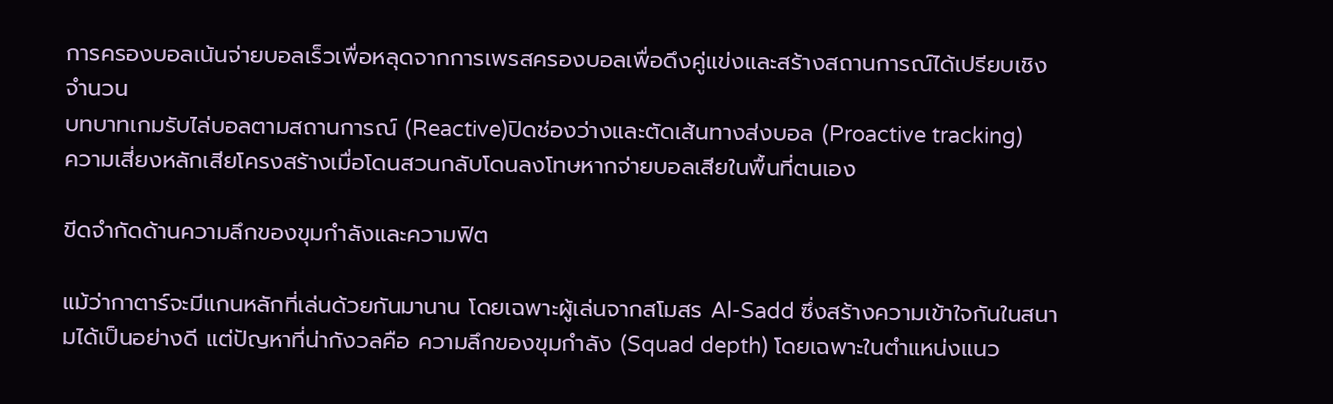การครองบอลเน้นจ่ายบอลเร็วเพื่อหลุดจากการเพรสครองบอลเพื่อดึงคู่แข่งและสร้างสถานการณ์ได้เปรียบเชิงจำนวน
บทบาทเกมรับไล่บอลตามสถานการณ์ (Reactive)ปิดช่องว่างและตัดเส้นทางส่งบอล (Proactive tracking)
ความเสี่ยงหลักเสียโครงสร้างเมื่อโดนสวนกลับโดนลงโทษหากจ่ายบอลเสียในพื้นที่ตนเอง

ขีดจำกัดด้านความลึกของขุมกำลังและความฟิต

แม้ว่ากาตาร์จะมีแกนหลักที่เล่นด้วยกันมานาน โดยเฉพาะผู้เล่นจากสโมสร Al-Sadd ซึ่งสร้างความเข้าใจกันในสนามได้เป็นอย่างดี แต่ปัญหาที่น่ากังวลคือ ความลึกของขุมกำลัง (Squad depth) โดยเฉพาะในตำแหน่งแนว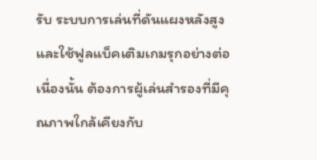รับ ระบบการเล่นที่ดันแผงหลังสูงและใช้ฟูลแบ็คเติมเกมรุกอย่างต่อเนื่องนั้น ต้องการผู้เล่นสำรองที่มีคุณภาพใกล้เคียงกับ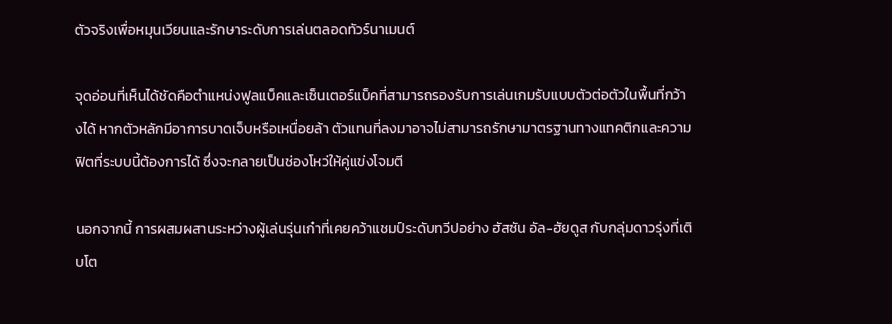ตัวจริงเพื่อหมุนเวียนและรักษาระดับการเล่นตลอดทัวร์นาเมนต์

จุดอ่อนที่เห็นได้ชัดคือตำแหน่งฟูลแบ็คและเซ็นเตอร์แบ็คที่สามารถรองรับการเล่นเกมรับแบบตัวต่อตัวในพื้นที่กว้างได้ หากตัวหลักมีอาการบาดเจ็บหรือเหนื่อยล้า ตัวแทนที่ลงมาอาจไม่สามารถรักษามาตรฐานทางแทคติกและความฟิตที่ระบบนี้ต้องการได้ ซึ่งจะกลายเป็นช่องโหว่ให้คู่แข่งโจมตี

นอกจากนี้ การผสมผสานระหว่างผู้เล่นรุ่นเก๋าที่เคยคว้าแชมป์ระดับทวีปอย่าง ฮัสซัน อัล-ฮัยดูส กับกลุ่มดาวรุ่งที่เติบโต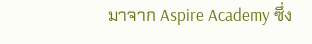มาจาก Aspire Academy ซึ่ง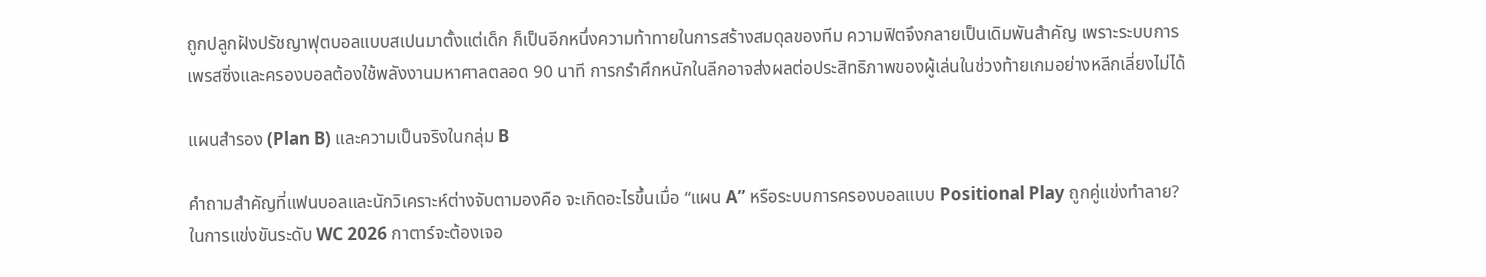ถูกปลูกฝังปรัชญาฟุตบอลแบบสเปนมาตั้งแต่เด็ก ก็เป็นอีกหนึ่งความท้าทายในการสร้างสมดุลของทีม ความฟิตจึงกลายเป็นเดิมพันสำคัญ เพราะระบบการเพรสซิ่งและครองบอลต้องใช้พลังงานมหาศาลตลอด 90 นาที การกรำศึกหนักในลีกอาจส่งผลต่อประสิทธิภาพของผู้เล่นในช่วงท้ายเกมอย่างหลีกเลี่ยงไม่ได้

แผนสำรอง (Plan B) และความเป็นจริงในกลุ่ม B

คำถามสำคัญที่แฟนบอลและนักวิเคราะห์ต่างจับตามองคือ จะเกิดอะไรขึ้นเมื่อ “แผน A” หรือระบบการครองบอลแบบ Positional Play ถูกคู่แข่งทำลาย? ในการแข่งขันระดับ WC 2026 กาตาร์จะต้องเจอ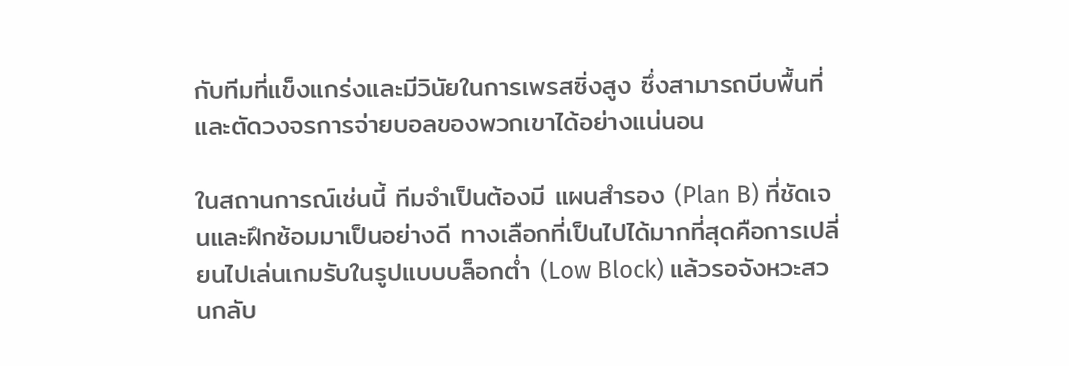กับทีมที่แข็งแกร่งและมีวินัยในการเพรสซิ่งสูง ซึ่งสามารถบีบพื้นที่และตัดวงจรการจ่ายบอลของพวกเขาได้อย่างแน่นอน

ในสถานการณ์เช่นนี้ ทีมจำเป็นต้องมี แผนสำรอง (Plan B) ที่ชัดเจนและฝึกซ้อมมาเป็นอย่างดี ทางเลือกที่เป็นไปได้มากที่สุดคือการเปลี่ยนไปเล่นเกมรับในรูปแบบบล็อกต่ำ (Low Block) แล้วรอจังหวะสวนกลับ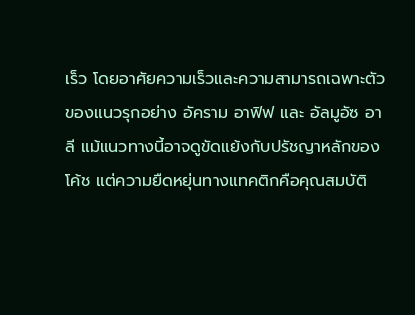เร็ว โดยอาศัยความเร็วและความสามารถเฉพาะตัวของแนวรุกอย่าง อัคราม อาฟิฟ และ อัลมูอัซ อาลี แม้แนวทางนี้อาจดูขัดแย้งกับปรัชญาหลักของโค้ช แต่ความยืดหยุ่นทางแทคติกคือคุณสมบัติ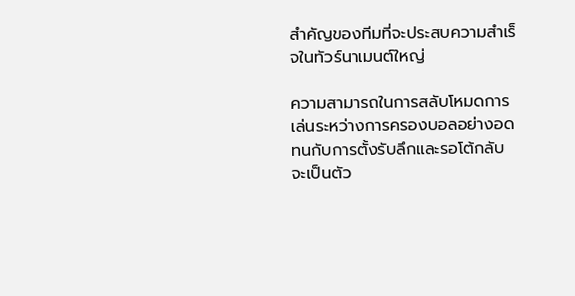สำคัญของทีมที่จะประสบความสำเร็จในทัวร์นาเมนต์ใหญ่

ความสามารถในการสลับโหมดการเล่นระหว่างการครองบอลอย่างอดทนกับการตั้งรับลึกและรอโต้กลับ จะเป็นตัว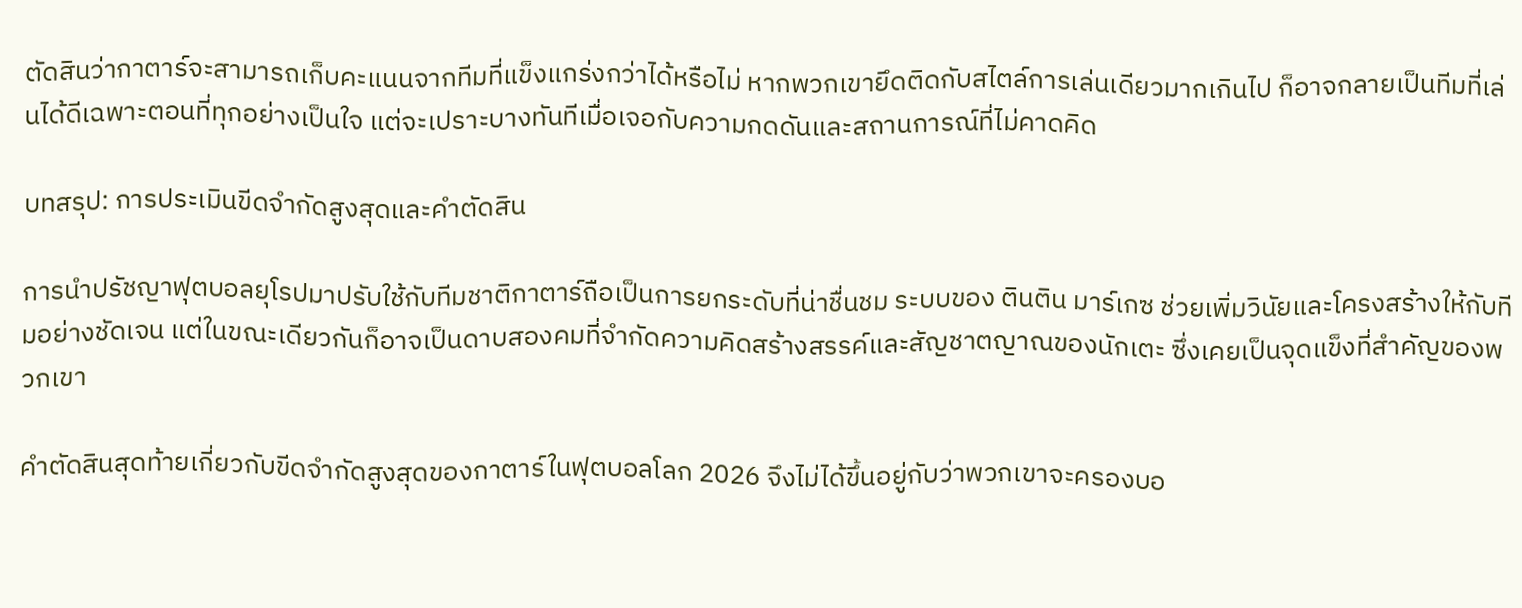ตัดสินว่ากาตาร์จะสามารถเก็บคะแนนจากทีมที่แข็งแกร่งกว่าได้หรือไม่ หากพวกเขายึดติดกับสไตล์การเล่นเดียวมากเกินไป ก็อาจกลายเป็นทีมที่เล่นได้ดีเฉพาะตอนที่ทุกอย่างเป็นใจ แต่จะเปราะบางทันทีเมื่อเจอกับความกดดันและสถานการณ์ที่ไม่คาดคิด

บทสรุป: การประเมินขีดจำกัดสูงสุดและคำตัดสิน

การนำปรัชญาฟุตบอลยุโรปมาปรับใช้กับทีมชาติกาตาร์ถือเป็นการยกระดับที่น่าชื่นชม ระบบของ ตินติน มาร์เกซ ช่วยเพิ่มวินัยและโครงสร้างให้กับทีมอย่างชัดเจน แต่ในขณะเดียวกันก็อาจเป็นดาบสองคมที่จำกัดความคิดสร้างสรรค์และสัญชาตญาณของนักเตะ ซึ่งเคยเป็นจุดแข็งที่สำคัญของพวกเขา

คำตัดสินสุดท้ายเกี่ยวกับขีดจำกัดสูงสุดของกาตาร์ในฟุตบอลโลก 2026 จึงไม่ได้ขึ้นอยู่กับว่าพวกเขาจะครองบอ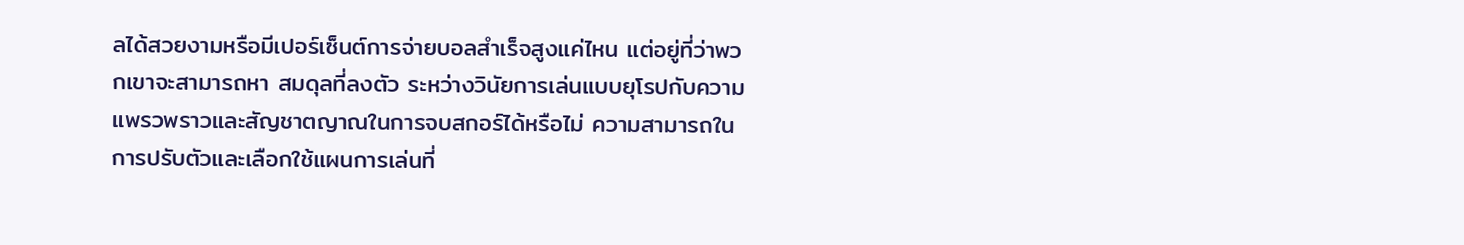ลได้สวยงามหรือมีเปอร์เซ็นต์การจ่ายบอลสำเร็จสูงแค่ไหน แต่อยู่ที่ว่าพวกเขาจะสามารถหา สมดุลที่ลงตัว ระหว่างวินัยการเล่นแบบยุโรปกับความแพรวพราวและสัญชาตญาณในการจบสกอร์ได้หรือไม่ ความสามารถในการปรับตัวและเลือกใช้แผนการเล่นที่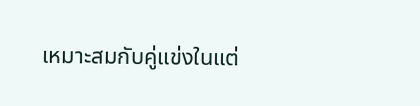เหมาะสมกับคู่แข่งในแต่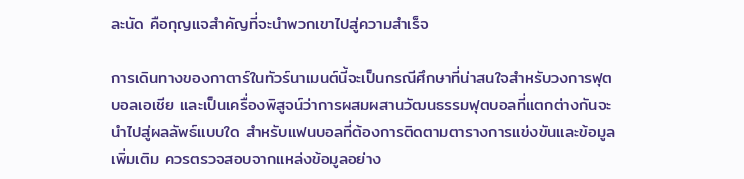ละนัด คือกุญแจสำคัญที่จะนำพวกเขาไปสู่ความสำเร็จ

การเดินทางของกาตาร์ในทัวร์นาเมนต์นี้จะเป็นกรณีศึกษาที่น่าสนใจสำหรับวงการฟุตบอลเอเชีย และเป็นเครื่องพิสูจน์ว่าการผสมผสานวัฒนธรรมฟุตบอลที่แตกต่างกันจะนำไปสู่ผลลัพธ์แบบใด สำหรับแฟนบอลที่ต้องการติดตามตารางการแข่งขันและข้อมูลเพิ่มเติม ควรตรวจสอบจากแหล่งข้อมูลอย่าง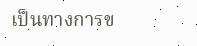เป็นทางการข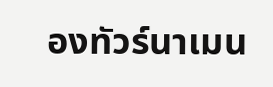องทัวร์นาเมน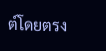ต์โดยตรง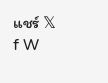แชร์ 𝕏 f W